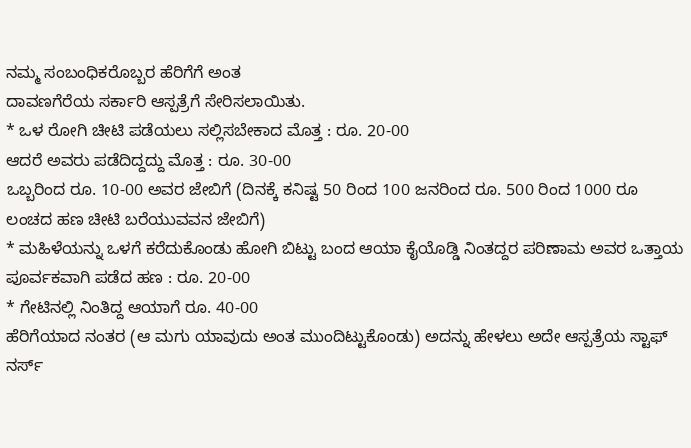ನಮ್ಮ ಸಂಬಂಧಿಕರೊಬ್ಬರ ಹೆರಿಗೆಗೆ ಅಂತ
ದಾವಣಗೆರೆಯ ಸರ್ಕಾರಿ ಆಸ್ಪತ್ರೆಗೆ ಸೇರಿಸಲಾಯಿತು.
* ಒಳ ರೋಗಿ ಚೀಟಿ ಪಡೆಯಲು ಸಲ್ಲಿಸಬೇಕಾದ ಮೊತ್ತ : ರೂ. 20-00
ಆದರೆ ಅವರು ಪಡೆದಿದ್ದದ್ದು ಮೊತ್ತ : ರೂ. 30-00
ಒಬ್ಬರಿಂದ ರೂ. 10-00 ಅವರ ಜೇಬಿಗೆ (ದಿನಕ್ಕೆ ಕನಿಷ್ಟ 50 ರಿಂದ 100 ಜನರಿಂದ ರೂ. 500 ರಿಂದ 1000 ರೂ ಲಂಚದ ಹಣ ಚೀಟಿ ಬರೆಯುವವನ ಜೇಬಿಗೆ)
* ಮಹಿಳೆಯನ್ನು ಒಳಗೆ ಕರೆದುಕೊಂಡು ಹೋಗಿ ಬಿಟ್ಟು ಬಂದ ಆಯಾ ಕೈಯೊಡ್ಡಿ ನಿಂತದ್ದರ ಪರಿಣಾಮ ಅವರ ಒತ್ತಾಯ ಪೂರ್ವಕವಾಗಿ ಪಡೆದ ಹಣ : ರೂ. 20-00
* ಗೇಟಿನಲ್ಲಿ ನಿಂತಿದ್ದ ಆಯಾಗೆ ರೂ. 40-00
ಹೆರಿಗೆಯಾದ ನಂತರ (ಆ ಮಗು ಯಾವುದು ಅಂತ ಮುಂದಿಟ್ಟುಕೊಂಡು) ಅದನ್ನು ಹೇಳಲು ಅದೇ ಆಸ್ಪತ್ರೆಯ ಸ್ಟಾಫ್ ನರ್ಸ್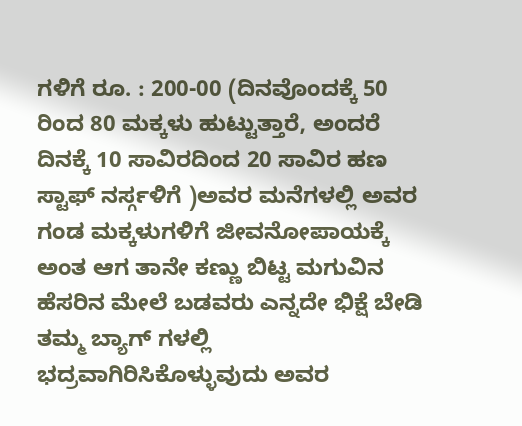ಗಳಿಗೆ ರೂ. : 200-00 (ದಿನವೊಂದಕ್ಕೆ 50 ರಿಂದ 80 ಮಕ್ಕಳು ಹುಟ್ಟುತ್ತಾರೆ, ಅಂದರೆ ದಿನಕ್ಕೆ 10 ಸಾವಿರದಿಂದ 20 ಸಾವಿರ ಹಣ ಸ್ಟಾಫ್ ನರ್ಸ್ಗಳಿಗೆ )ಅವರ ಮನೆಗಳಲ್ಲಿ ಅವರ ಗಂಡ ಮಕ್ಕಳುಗಳಿಗೆ ಜೀವನೋಪಾಯಕ್ಕೆ ಅಂತ ಆಗ ತಾನೇ ಕಣ್ಣು ಬಿಟ್ಟ ಮಗುವಿನ ಹೆಸರಿನ ಮೇಲೆ ಬಡವರು ಎನ್ನದೇ ಭಿಕ್ಷೆ ಬೇಡಿ ತಮ್ಮ ಬ್ಯಾಗ್ ಗಳಲ್ಲಿ ಭದ್ರವಾಗಿರಿಸಿಕೊಳ್ಳುವುದು ಅವರ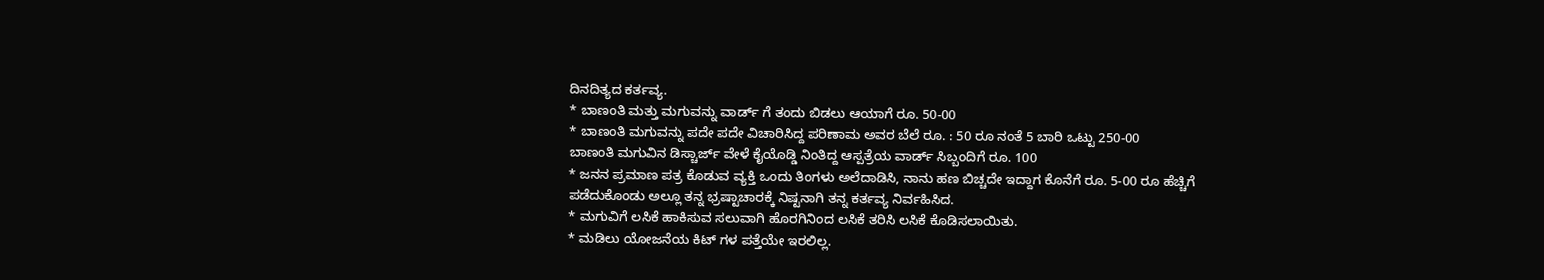ದಿನದಿತ್ಯದ ಕರ್ತವ್ಯ.
* ಬಾಣಂತಿ ಮತ್ತು ಮಗುವನ್ನು ವಾರ್ಡ್ ಗೆ ತಂದು ಬಿಡಲು ಆಯಾಗೆ ರೂ. 50-00
* ಬಾಣಂತಿ ಮಗುವನ್ನು ಪದೇ ಪದೇ ವಿಚಾರಿಸಿದ್ದ ಪರಿಣಾಮ ಅವರ ಬೆಲೆ ರೂ. : 50 ರೂ ನಂತೆ 5 ಬಾರಿ ಒಟ್ಟು 250-00
ಬಾಣಂತಿ ಮಗುವಿನ ಡಿಸ್ಚಾರ್ಜ್ ವೇಳೆ ಕೈಯೊಡ್ಡಿ ನಿಂತಿದ್ದ ಆಸ್ಪತ್ರೆಯ ವಾರ್ಡ್ ಸಿಬ್ಬಂದಿಗೆ ರೂ. 100
* ಜನನ ಪ್ರಮಾಣ ಪತ್ರ ಕೊಡುವ ವ್ಯಕ್ತಿ ಒಂದು ತಿಂಗಳು ಅಲೆದಾಡಿಸಿ, ನಾನು ಹಣ ಬಿಚ್ಚದೇ ಇದ್ದಾಗ ಕೊನೆಗೆ ರೂ. 5-00 ರೂ ಹೆಚ್ಚಿಗೆ ಪಡೆದುಕೊಂಡು ಅಲ್ಲೂ ತನ್ನ ಭ್ರಷ್ಟಾಚಾರಕ್ಕೆ ನಿಷ್ಟನಾಗಿ ತನ್ನ ಕರ್ತವ್ಯ ನಿರ್ವಹಿಸಿದ.
* ಮಗುವಿಗೆ ಲಸಿಕೆ ಹಾಕಿಸುವ ಸಲುವಾಗಿ ಹೊರಗಿನಿಂದ ಲಸಿಕೆ ತರಿಸಿ ಲಸಿಕೆ ಕೊಡಿಸಲಾಯಿತು.
* ಮಡಿಲು ಯೋಜನೆಯ ಕಿಟ್ ಗಳ ಪತ್ತೆಯೇ ಇರಲಿಲ್ಲ.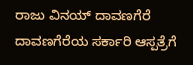ರಾಜು ವಿನಯ್ ದಾವಣಗೆರೆ
ದಾವಣಗೆರೆಯ ಸರ್ಕಾರಿ ಆಸ್ಪತ್ರೆಗೆ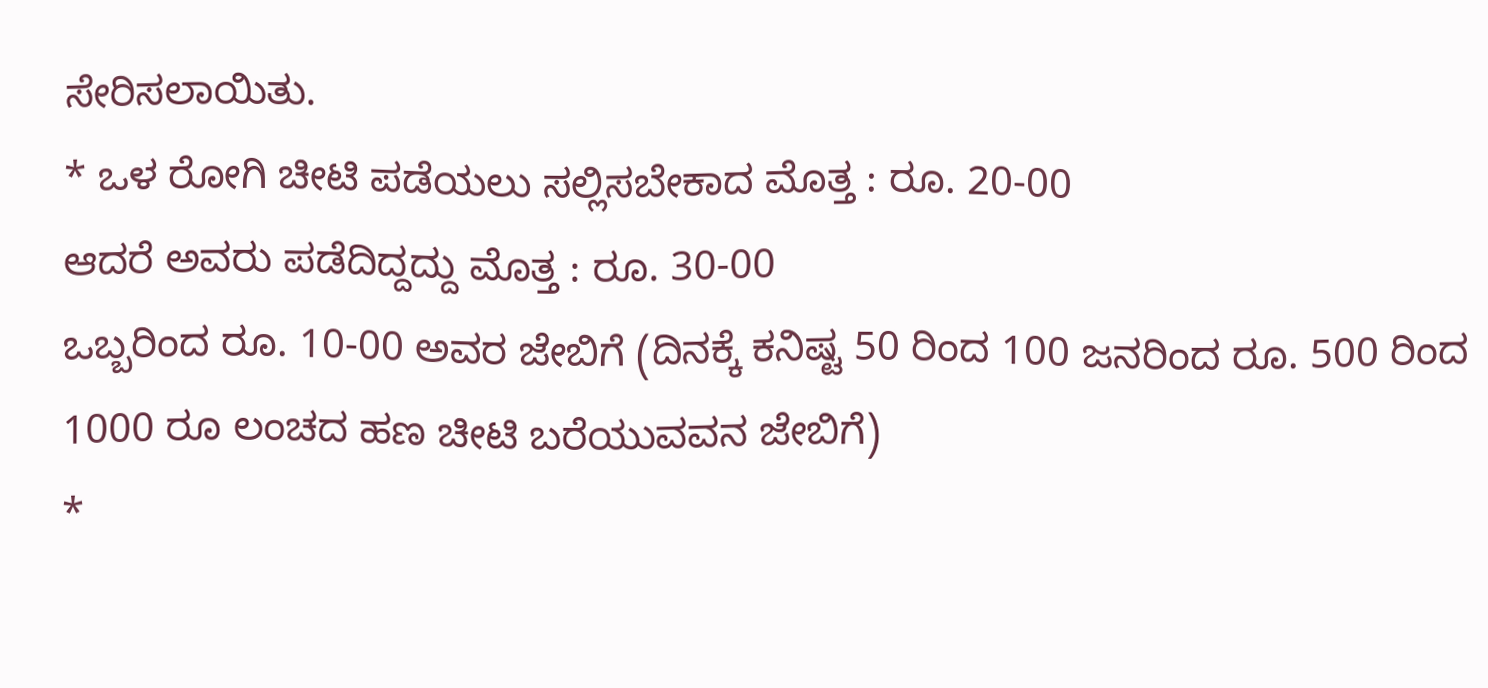ಸೇರಿಸಲಾಯಿತು.
* ಒಳ ರೋಗಿ ಚೀಟಿ ಪಡೆಯಲು ಸಲ್ಲಿಸಬೇಕಾದ ಮೊತ್ತ : ರೂ. 20-00
ಆದರೆ ಅವರು ಪಡೆದಿದ್ದದ್ದು ಮೊತ್ತ : ರೂ. 30-00
ಒಬ್ಬರಿಂದ ರೂ. 10-00 ಅವರ ಜೇಬಿಗೆ (ದಿನಕ್ಕೆ ಕನಿಷ್ಟ 50 ರಿಂದ 100 ಜನರಿಂದ ರೂ. 500 ರಿಂದ 1000 ರೂ ಲಂಚದ ಹಣ ಚೀಟಿ ಬರೆಯುವವನ ಜೇಬಿಗೆ)
*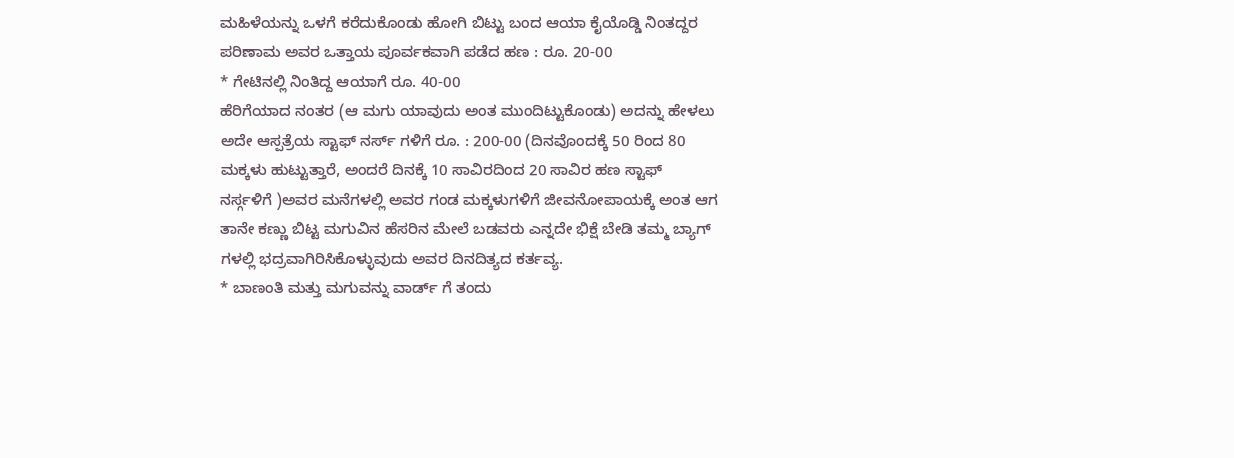ಮಹಿಳೆಯನ್ನು ಒಳಗೆ ಕರೆದುಕೊಂಡು ಹೋಗಿ ಬಿಟ್ಟು ಬಂದ ಆಯಾ ಕೈಯೊಡ್ಡಿ ನಿಂತದ್ದರ ಪರಿಣಾಮ ಅವರ ಒತ್ತಾಯ ಪೂರ್ವಕವಾಗಿ ಪಡೆದ ಹಣ : ರೂ. 20-00
* ಗೇಟಿನಲ್ಲಿ ನಿಂತಿದ್ದ ಆಯಾಗೆ ರೂ. 40-00
ಹೆರಿಗೆಯಾದ ನಂತರ (ಆ ಮಗು ಯಾವುದು ಅಂತ ಮುಂದಿಟ್ಟುಕೊಂಡು) ಅದನ್ನು ಹೇಳಲು ಅದೇ ಆಸ್ಪತ್ರೆಯ ಸ್ಟಾಫ್ ನರ್ಸ್ ಗಳಿಗೆ ರೂ. : 200-00 (ದಿನವೊಂದಕ್ಕೆ 50 ರಿಂದ 80 ಮಕ್ಕಳು ಹುಟ್ಟುತ್ತಾರೆ, ಅಂದರೆ ದಿನಕ್ಕೆ 10 ಸಾವಿರದಿಂದ 20 ಸಾವಿರ ಹಣ ಸ್ಟಾಫ್ ನರ್ಸ್ಗಳಿಗೆ )ಅವರ ಮನೆಗಳಲ್ಲಿ ಅವರ ಗಂಡ ಮಕ್ಕಳುಗಳಿಗೆ ಜೀವನೋಪಾಯಕ್ಕೆ ಅಂತ ಆಗ ತಾನೇ ಕಣ್ಣು ಬಿಟ್ಟ ಮಗುವಿನ ಹೆಸರಿನ ಮೇಲೆ ಬಡವರು ಎನ್ನದೇ ಭಿಕ್ಷೆ ಬೇಡಿ ತಮ್ಮ ಬ್ಯಾಗ್ ಗಳಲ್ಲಿ ಭದ್ರವಾಗಿರಿಸಿಕೊಳ್ಳುವುದು ಅವರ ದಿನದಿತ್ಯದ ಕರ್ತವ್ಯ.
* ಬಾಣಂತಿ ಮತ್ತು ಮಗುವನ್ನು ವಾರ್ಡ್ ಗೆ ತಂದು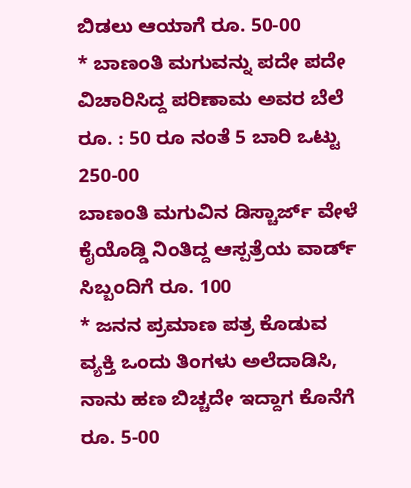ಬಿಡಲು ಆಯಾಗೆ ರೂ. 50-00
* ಬಾಣಂತಿ ಮಗುವನ್ನು ಪದೇ ಪದೇ ವಿಚಾರಿಸಿದ್ದ ಪರಿಣಾಮ ಅವರ ಬೆಲೆ ರೂ. : 50 ರೂ ನಂತೆ 5 ಬಾರಿ ಒಟ್ಟು 250-00
ಬಾಣಂತಿ ಮಗುವಿನ ಡಿಸ್ಚಾರ್ಜ್ ವೇಳೆ ಕೈಯೊಡ್ಡಿ ನಿಂತಿದ್ದ ಆಸ್ಪತ್ರೆಯ ವಾರ್ಡ್ ಸಿಬ್ಬಂದಿಗೆ ರೂ. 100
* ಜನನ ಪ್ರಮಾಣ ಪತ್ರ ಕೊಡುವ ವ್ಯಕ್ತಿ ಒಂದು ತಿಂಗಳು ಅಲೆದಾಡಿಸಿ, ನಾನು ಹಣ ಬಿಚ್ಚದೇ ಇದ್ದಾಗ ಕೊನೆಗೆ ರೂ. 5-00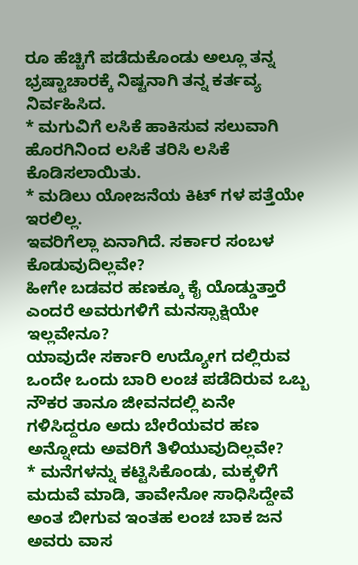ರೂ ಹೆಚ್ಚಿಗೆ ಪಡೆದುಕೊಂಡು ಅಲ್ಲೂ ತನ್ನ ಭ್ರಷ್ಟಾಚಾರಕ್ಕೆ ನಿಷ್ಟನಾಗಿ ತನ್ನ ಕರ್ತವ್ಯ ನಿರ್ವಹಿಸಿದ.
* ಮಗುವಿಗೆ ಲಸಿಕೆ ಹಾಕಿಸುವ ಸಲುವಾಗಿ ಹೊರಗಿನಿಂದ ಲಸಿಕೆ ತರಿಸಿ ಲಸಿಕೆ ಕೊಡಿಸಲಾಯಿತು.
* ಮಡಿಲು ಯೋಜನೆಯ ಕಿಟ್ ಗಳ ಪತ್ತೆಯೇ ಇರಲಿಲ್ಲ.
ಇವರಿಗೆಲ್ಲಾ ಏನಾಗಿದೆ. ಸರ್ಕಾರ ಸಂಬಳ ಕೊಡುವುದಿಲ್ಲವೇ?
ಹೀಗೇ ಬಡವರ ಹಣಕ್ಕೂ ಕೈ ಯೊಡ್ಡುತ್ತಾರೆ ಎಂದರೆ ಅವರುಗಳಿಗೆ ಮನಸ್ಸಾಕ್ಷಿಯೇ ಇಲ್ಲವೇನೂ?
ಯಾವುದೇ ಸರ್ಕಾರಿ ಉದ್ಯೋಗ ದಲ್ಲಿರುವ ಒಂದೇ ಒಂದು ಬಾರಿ ಲಂಚ ಪಡೆದಿರುವ ಒಬ್ಬ ನೌಕರ ತಾನೂ ಜೀವನದಲ್ಲಿ ಏನೇ ಗಳಿಸಿದ್ದರೂ ಅದು ಬೇರೆಯವರ ಹಣ ಅನ್ನೋದು ಅವರಿಗೆ ತಿಳಿಯುವುದಿಲ್ಲವೇ?
* ಮನೆಗಳನ್ನು ಕಟ್ಟಿಸಿಕೊಂಡು, ಮಕ್ಕಳಿಗೆ ಮದುವೆ ಮಾಡಿ, ತಾವೇನೋ ಸಾಧಿಸಿದ್ದೇವೆ ಅಂತ ಬೀಗುವ ಇಂತಹ ಲಂಚ ಬಾಕ ಜನ ಅವರು ವಾಸ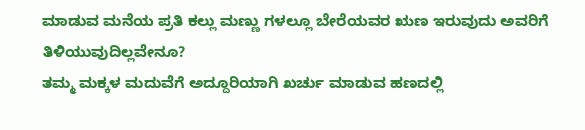ಮಾಡುವ ಮನೆಯ ಪ್ರತಿ ಕಲ್ಲು ಮಣ್ಣು ಗಳಲ್ಲೂ ಬೇರೆಯವರ ಋಣ ಇರುವುದು ಅವರಿಗೆ ತಿಳಿಯುವುದಿಲ್ಲವೇನೂ?
ತಮ್ಮ ಮಕ್ಕಳ ಮದುವೆಗೆ ಅದ್ದೂರಿಯಾಗಿ ಖರ್ಚು ಮಾಡುವ ಹಣದಲ್ಲಿ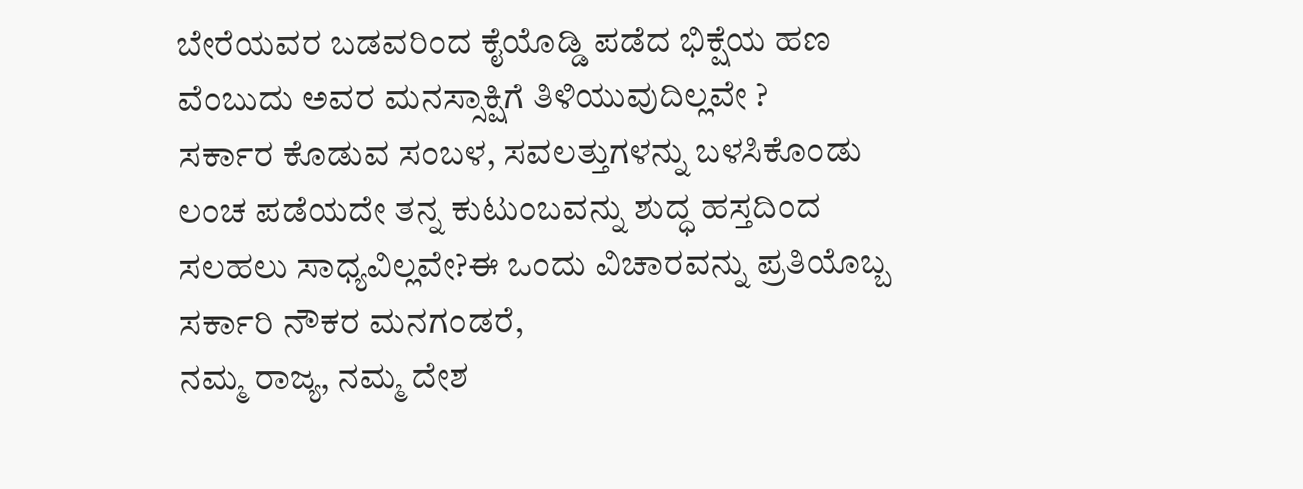ಬೇರೆಯವರ ಬಡವರಿಂದ ಕೈಯೊಡ್ಡಿ ಪಡೆದ ಭಿಕ್ಷೆಯ ಹಣ ವೆಂಬುದು ಅವರ ಮನಸ್ಸಾಕ್ಷಿಗೆ ತಿಳಿಯುವುದಿಲ್ಲವೇ ?
ಸರ್ಕಾರ ಕೊಡುವ ಸಂಬಳ, ಸವಲತ್ತುಗಳನ್ನು ಬಳಸಿಕೊಂಡು ಲಂಚ ಪಡೆಯದೇ ತನ್ನ ಕುಟುಂಬವನ್ನು ಶುದ್ಧ ಹಸ್ತದಿಂದ ಸಲಹಲು ಸಾಧ್ಯವಿಲ್ಲವೇ?ಈ ಒಂದು ವಿಚಾರವನ್ನು ಪ್ರತಿಯೊಬ್ಬ ಸರ್ಕಾರಿ ನೌಕರ ಮನಗಂಡರೆ,
ನಮ್ಮ ರಾಜ್ಯ, ನಮ್ಮ ದೇಶ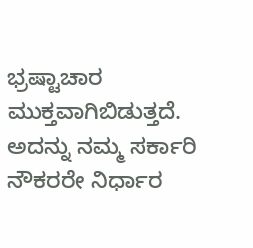ಭ್ರಷ್ಟಾಚಾರ ಮುಕ್ತವಾಗಿಬಿಡುತ್ತದೆ.
ಅದನ್ನು ನಮ್ಮ ಸರ್ಕಾರಿ ನೌಕರರೇ ನಿರ್ಧಾರ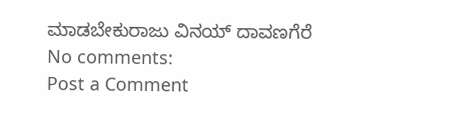ಮಾಡಬೇಕುರಾಜು ವಿನಯ್ ದಾವಣಗೆರೆ
No comments:
Post a Comment